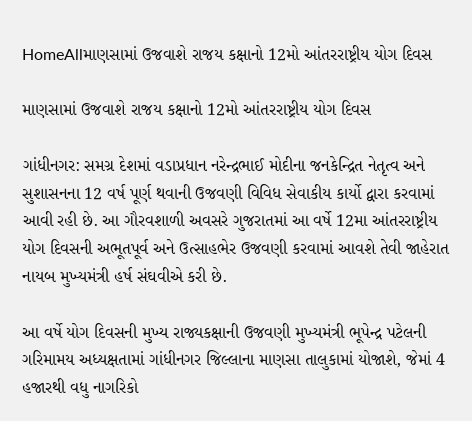HomeAllમાણસામાં ઉજવાશે રાજય કક્ષાનો 12મો આંતરરાષ્ટ્રીય યોગ દિવસ

માણસામાં ઉજવાશે રાજય કક્ષાનો 12મો આંતરરાષ્ટ્રીય યોગ દિવસ

ગાંધીનગર: સમગ્ર દેશમાં વડાપ્રધાન નરેન્દ્રભાઈ મોદીના જનકેન્દ્રિત નેતૃત્વ અને સુશાસનના 12 વર્ષ પૂર્ણ થવાની ઉજવણી વિવિધ સેવાકીય કાર્યો દ્વારા કરવામાં આવી રહી છે. આ ગૌરવશાળી અવસરે ગુજરાતમાં આ વર્ષે 12મા આંતરરાષ્ટ્રીય યોગ દિવસની અભૂતપૂર્વ અને ઉત્સાહભેર ઉજવણી કરવામાં આવશે તેવી જાહેરાત નાયબ મુખ્યમંત્રી હર્ષ સંઘવીએ કરી છે.

આ વર્ષે યોગ દિવસની મુખ્ય રાજ્યકક્ષાની ઉજવણી મુખ્યમંત્રી ભૂપેન્દ્ર પટેલની ગરિમામય અધ્યક્ષતામાં ગાંધીનગર જિલ્લાના માણસા તાલુકામાં યોજાશે, જેમાં 4 હજારથી વધુ નાગરિકો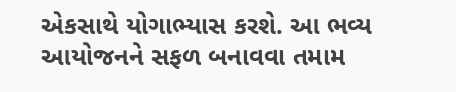એકસાથે યોગાભ્યાસ કરશે. આ ભવ્ય આયોજનને સફળ બનાવવા તમામ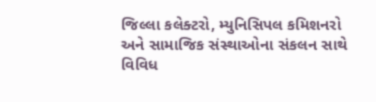જિલ્લા કલેક્ટરો, મ્યુનિસિપલ કમિશનરો અને સામાજિક સંસ્થાઓના સંકલન સાથે વિવિધ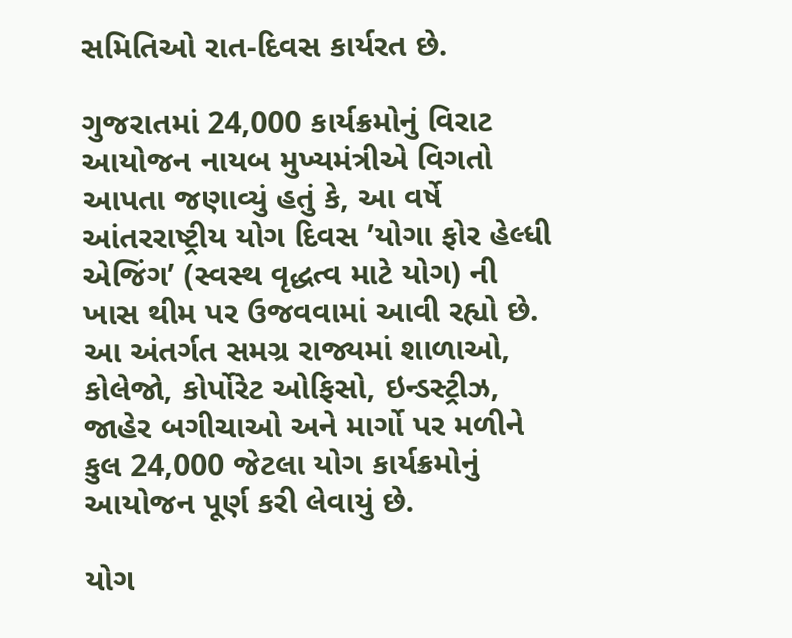સમિતિઓ રાત-દિવસ કાર્યરત છે.

ગુજરાતમાં 24,000 કાર્યક્રમોનું વિરાટ આયોજન નાયબ મુખ્યમંત્રીએ વિગતો આપતા જણાવ્યું હતું કે, આ વર્ષે આંતરરાષ્ટ્રીય યોગ દિવસ ’યોગા ફોર હેલ્ધી એજિંગ’ (સ્વસ્થ વૃદ્ધત્વ માટે યોગ) ની ખાસ થીમ પર ઉજવવામાં આવી રહ્યો છે. આ અંતર્ગત સમગ્ર રાજ્યમાં શાળાઓ, કોલેજો, કોર્પોરેટ ઓફિસો, ઇન્ડસ્ટ્રીઝ, જાહેર બગીચાઓ અને માર્ગો પર મળીને કુલ 24,000 જેટલા યોગ કાર્યક્રમોનું આયોજન પૂર્ણ કરી લેવાયું છે.

યોગ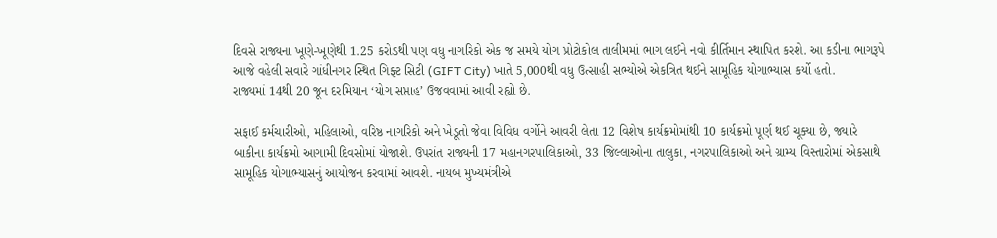દિવસે રાજ્યના ખૂણે-ખૂણેથી 1.25 કરોડથી પણ વધુ નાગરિકો એક જ સમયે યોગ પ્રોટોકોલ તાલીમમાં ભાગ લઈને નવો કીર્તિમાન સ્થાપિત કરશે. આ કડીના ભાગરૂપે આજે વહેલી સવારે ગાંધીનગર સ્થિત ગિફ્ટ સિટી (GIFT City) ખાતે 5,000થી વધુ ઉત્સાહી સભ્યોએ એકત્રિત થઈને સામૂહિક યોગાભ્યાસ કર્યો હતો.
રાજ્યમાં 14થી 20 જૂન દરમિયાન ‘યોગ સપ્તાહ’ ઉજવવામાં આવી રહ્યો છે.

સફાઈ કર્મચારીઓ, મહિલાઓ, વરિષ્ઠ નાગરિકો અને ખેડૂતો જેવા વિવિધ વર્ગોને આવરી લેતા 12 વિશેષ કાર્યક્રમોમાંથી 10 કાર્યક્રમો પૂર્ણ થઈ ચૂક્યા છે, જ્યારે બાકીના કાર્યક્રમો આગામી દિવસોમાં યોજાશે. ઉપરાંત રાજ્યની 17 મહાનગરપાલિકાઓ, 33 જિલ્લાઓના તાલુકા, નગરપાલિકાઓ અને ગ્રામ્ય વિસ્તારોમાં એકસાથે સામૂહિક યોગાભ્યાસનું આયોજન કરવામાં આવશે. નાયબ મુખ્યમંત્રીએ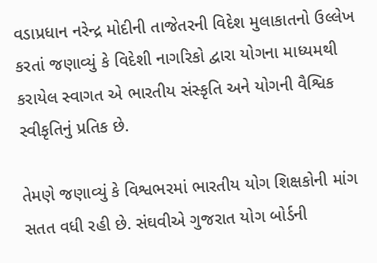વડાપ્રધાન નરેન્દ્ર મોદીની તાજેતરની વિદેશ મુલાકાતનો ઉલ્લેખ કરતાં જણાવ્યું કે વિદેશી નાગરિકો દ્વારા યોગના માધ્યમથી કરાયેલ સ્વાગત એ ભારતીય સંસ્કૃતિ અને યોગની વૈશ્વિક સ્વીકૃતિનું પ્રતિક છે.

તેમણે જણાવ્યું કે વિશ્વભરમાં ભારતીય યોગ શિક્ષકોની માંગ સતત વધી રહી છે. સંઘવીએ ગુજરાત યોગ બોર્ડની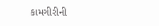કામગીરીની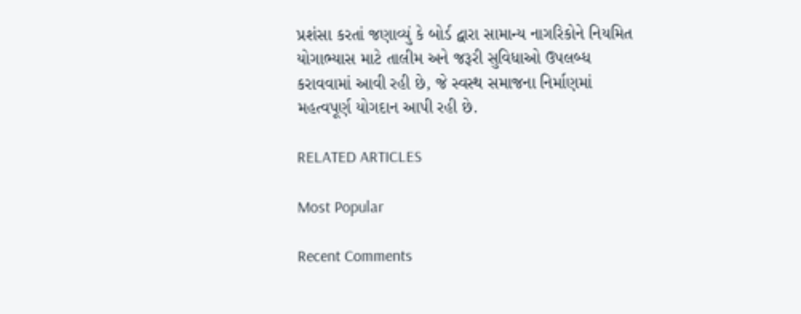પ્રશંસા કરતાં જણાવ્યું કે બોર્ડ દ્વારા સામાન્ય નાગરિકોને નિયમિત યોગાભ્યાસ માટે તાલીમ અને જરૂરી સુવિધાઓ ઉપલબ્ધ કરાવવામાં આવી રહી છે, જે સ્વસ્થ સમાજના નિર્માણમાં મહત્વપૂર્ણ યોગદાન આપી રહી છે.

RELATED ARTICLES

Most Popular

Recent Comments